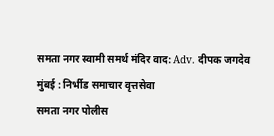समता नगर स्वामी समर्थ मंदिर वाद: Adv. दीपक जगदेव
मुंबई : निर्भीड समाचार वृत्तसेवा
समता नगर पोलीस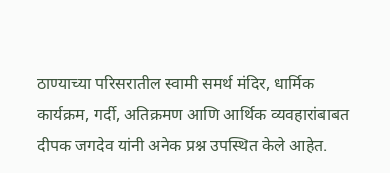ठाण्याच्या परिसरातील स्वामी समर्थ मंदिर, धार्मिक कार्यक्रम, गर्दी, अतिक्रमण आणि आर्थिक व्यवहारांबाबत दीपक जगदेव यांनी अनेक प्रश्न उपस्थित केले आहेत.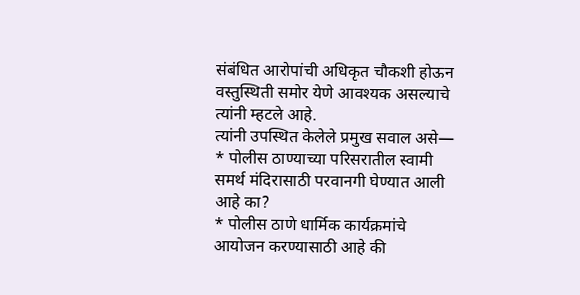संबंधित आरोपांची अधिकृत चौकशी होऊन वस्तुस्थिती समोर येणे आवश्यक असल्याचे त्यांनी म्हटले आहे.
त्यांनी उपस्थित केलेले प्रमुख सवाल असे—
* पोलीस ठाण्याच्या परिसरातील स्वामी समर्थ मंदिरासाठी परवानगी घेण्यात आली आहे का?
* पोलीस ठाणे धार्मिक कार्यक्रमांचे आयोजन करण्यासाठी आहे की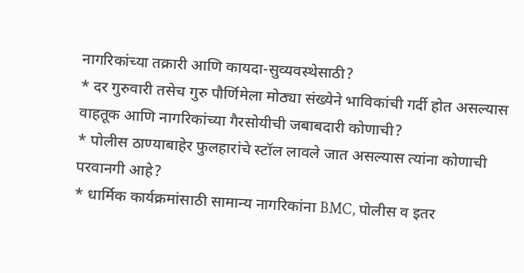नागरिकांच्या तक्रारी आणि कायदा-सुव्यवस्थेसाठी?
* दर गुरुवारी तसेच गुरु पौर्णिमेला मोठ्या संख्येने भाविकांची गर्दी होत असल्यास वाहतूक आणि नागरिकांच्या गैरसोयीची जबाबदारी कोणाची?
* पोलीस ठाण्याबाहेर फुलहारांचे स्टॉल लावले जात असल्यास त्यांना कोणाची परवानगी आहे?
* धार्मिक कार्यक्रमांसाठी सामान्य नागरिकांना BMC, पोलीस व इतर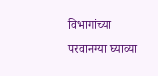विभागांच्या परवानग्या घ्याव्या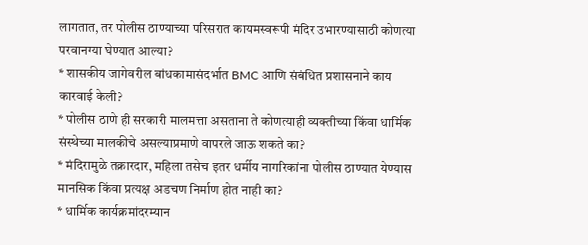लागतात, तर पोलीस ठाण्याच्या परिसरात कायमस्वरूपी मंदिर उभारण्यासाठी कोणत्या परवानग्या घेण्यात आल्या?
* शासकीय जागेवरील बांधकामासंदर्भात BMC आणि संबंधित प्रशासनाने काय कारवाई केली?
* पोलीस ठाणे ही सरकारी मालमत्ता असताना ते कोणत्याही व्यक्तीच्या किंवा धार्मिक संस्थेच्या मालकीचे असल्याप्रमाणे वापरले जाऊ शकते का?
* मंदिरामुळे तक्रारदार, महिला तसेच इतर धर्मीय नागरिकांना पोलीस ठाण्यात येण्यास मानसिक किंवा प्रत्यक्ष अडचण निर्माण होत नाही का?
* धार्मिक कार्यक्रमांदरम्यान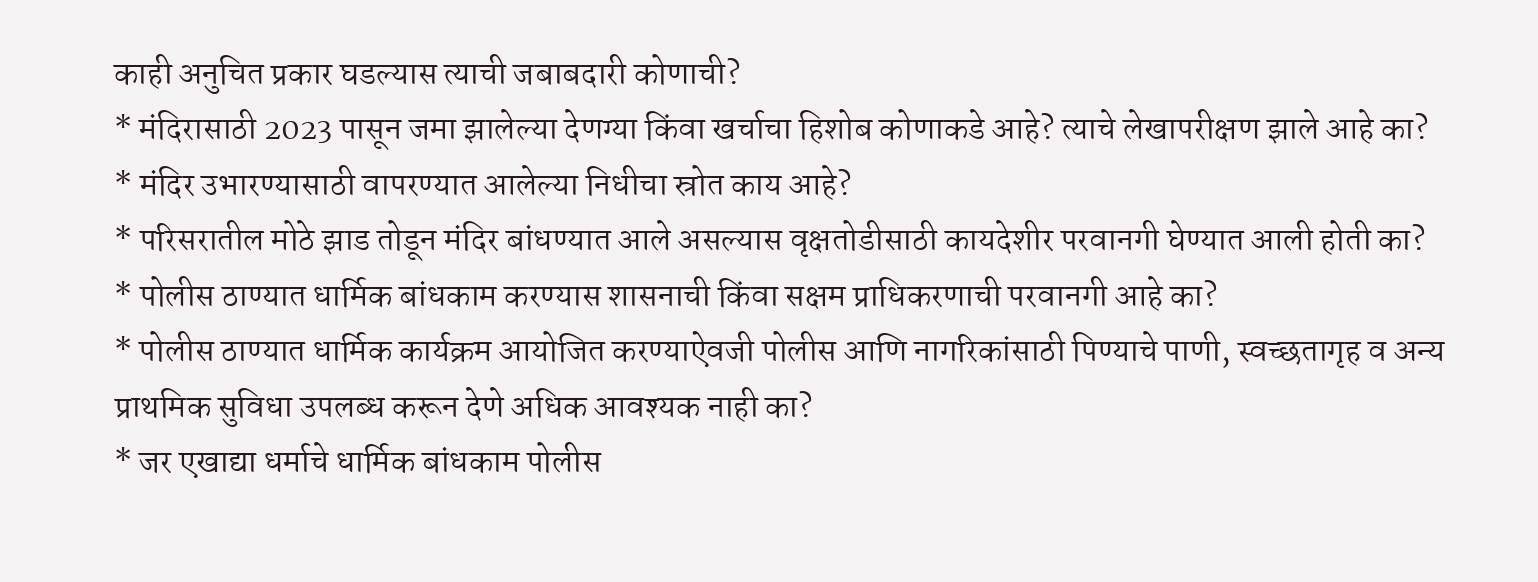काही अनुचित प्रकार घडल्यास त्याची जबाबदारी कोणाची?
* मंदिरासाठी 2023 पासून जमा झालेल्या देणग्या किंवा खर्चाचा हिशोब कोणाकडे आहे? त्याचे लेखापरीक्षण झाले आहे का?
* मंदिर उभारण्यासाठी वापरण्यात आलेल्या निधीचा स्रोत काय आहे?
* परिसरातील मोठे झाड तोडून मंदिर बांधण्यात आले असल्यास वृक्षतोडीसाठी कायदेशीर परवानगी घेण्यात आली होती का?
* पोलीस ठाण्यात धार्मिक बांधकाम करण्यास शासनाची किंवा सक्षम प्राधिकरणाची परवानगी आहे का?
* पोलीस ठाण्यात धार्मिक कार्यक्रम आयोजित करण्याऐवजी पोलीस आणि नागरिकांसाठी पिण्याचे पाणी, स्वच्छतागृह व अन्य प्राथमिक सुविधा उपलब्ध करून देणे अधिक आवश्यक नाही का?
* जर एखाद्या धर्माचे धार्मिक बांधकाम पोलीस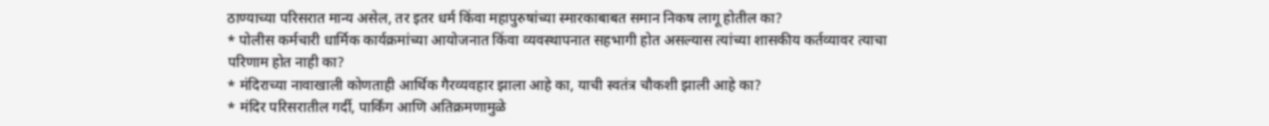ठाण्याच्या परिसरात मान्य असेल, तर इतर धर्म किंवा महापुरुषांच्या स्मारकाबाबत समान निकष लागू होतील का?
* पोलीस कर्मचारी धार्मिक कार्यक्रमांच्या आयोजनात किंवा व्यवस्थापनात सहभागी होत असल्यास त्यांच्या शासकीय कर्तव्यावर त्याचा परिणाम होत नाही का?
* मंदिराच्या नावाखाली कोणताही आर्थिक गैरव्यवहार झाला आहे का, याची स्वतंत्र चौकशी झाली आहे का?
* मंदिर परिसरातील गर्दी, पार्किंग आणि अतिक्रमणामुळे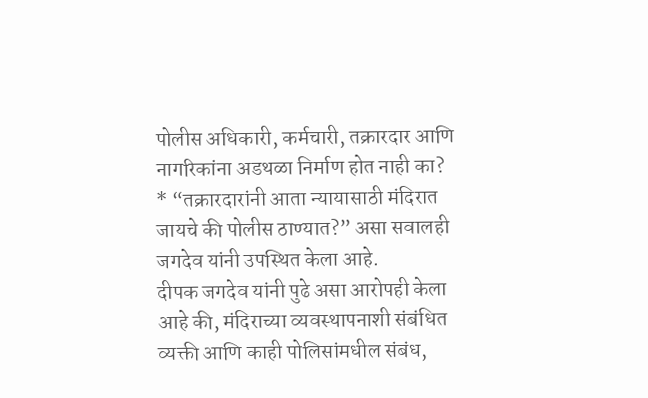पोलीस अधिकारी, कर्मचारी, तक्रारदार आणि नागरिकांना अडथळा निर्माण होत नाही का?
* “तक्रारदारांनी आता न्यायासाठी मंदिरात जायचे की पोलीस ठाण्यात?” असा सवालही जगदेव यांनी उपस्थित केला आहे.
दीपक जगदेव यांनी पुढे असा आरोपही केला आहे की, मंदिराच्या व्यवस्थापनाशी संबंधित व्यक्ती आणि काही पोलिसांमधील संबंध,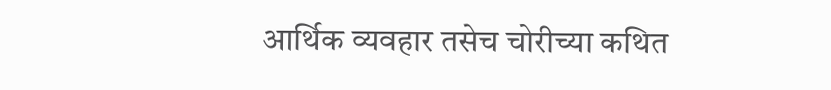आर्थिक व्यवहार तसेच चोरीच्या कथित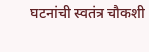घटनांची स्वतंत्र चौकशी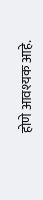होणे आवश्यक आहे.